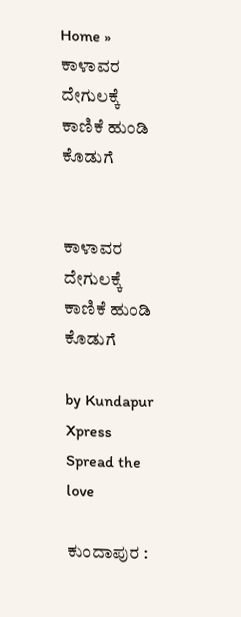Home » ಕಾಳಾವರ ದೇಗುಲಕ್ಕೆ ಕಾಣಿಕೆ ಹುಂಡಿ ಕೊಡುಗೆ


ಕಾಳಾವರ ದೇಗುಲಕ್ಕೆ ಕಾಣಿಕೆ ಹುಂಡಿ ಕೊಡುಗೆ

by Kundapur Xpress
Spread the love

ಕುಂದಾಪುರ :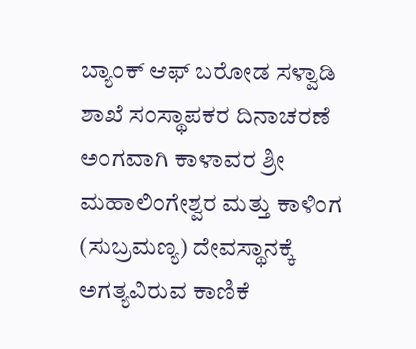ಬ್ಯಾಂಕ್ ಆಫ್ ಬರೋಡ ಸಳ್ವಾಡಿ ಶಾಖೆ ಸಂಸ್ಥಾಪಕರ ದಿನಾಚರಣೆ ಅಂಗವಾಗಿ ಕಾಳಾವರ ಶ್ರೀ ಮಹಾಲಿಂಗೇಶ್ವರ ಮತ್ತು ಕಾಳಿಂಗ (ಸುಬ್ರಮಣ್ಯ) ದೇವಸ್ಥಾನಕ್ಕೆ ಅಗತ್ಯವಿರುವ ಕಾಣಿಕೆ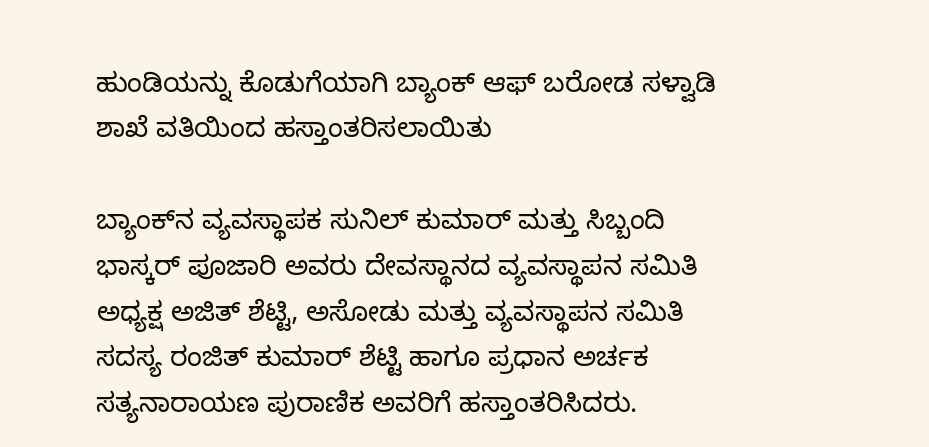ಹುಂಡಿಯನ್ನು ಕೊಡುಗೆಯಾಗಿ ಬ್ಯಾಂಕ್ ಆಫ್ ಬರೋಡ ಸಳ್ವಾಡಿ ಶಾಖೆ ವತಿಯಿಂದ ಹಸ್ತಾಂತರಿಸಲಾಯಿತು

ಬ್ಯಾಂಕ್‌ನ ವ್ಯವಸ್ಥಾಪಕ ಸುನಿಲ್ ಕುಮಾರ್ ಮತ್ತು ಸಿಬ್ಬಂದಿ ಭಾಸ್ಕರ್ ಪೂಜಾರಿ ಅವರು ದೇವಸ್ಥಾನದ ವ್ಯವಸ್ಥಾಪನ ಸಮಿತಿ ಅಧ್ಯಕ್ಷ ಅಜಿತ್ ಶೆಟ್ಟಿ, ಅಸೋಡು ಮತ್ತು ವ್ಯವಸ್ಥಾಪನ ಸಮಿತಿ ಸದಸ್ಯ ರಂಜಿತ್ ಕುಮಾ‌ರ್ ಶೆಟ್ಟಿ ಹಾಗೂ ಪ್ರಧಾನ ಅರ್ಚಕ ಸತ್ಯನಾರಾಯಣ ಪುರಾಣಿಕ ಅವರಿಗೆ ಹಸ್ತಾಂತರಿಸಿದರು.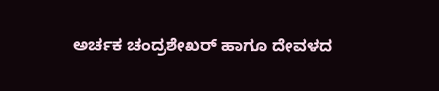ಅರ್ಚಕ ಚಂದ್ರಶೇಖರ್ ಹಾಗೂ ದೇವಳದ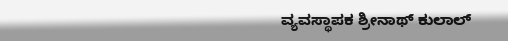ವ್ಯವಸ್ಥಾಪಕ ಶ್ರೀನಾಥ್ ಕುಲಾಲ್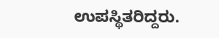ಉಪಸ್ಥಿತರಿದ್ದರು.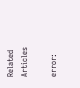Related Articles

error: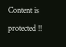Content is protected !!